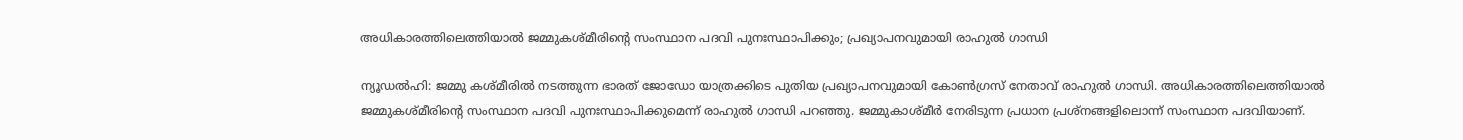അധികാരത്തിലെത്തിയാൽ ജമ്മുകശ്മീരിന്റെ സംസ്ഥാന പദവി പുനഃസ്ഥാപിക്കും; പ്രഖ്യാപനവുമായി രാഹുൽ ഗാന്ധി

ന്യൂഡൽഹി: ജമ്മു കശ്മീരിൽ നടത്തുന്ന ഭാരത് ജോഡോ യാത്രക്കിടെ പുതിയ പ്രഖ്യാപനവുമായി കോൺഗ്രസ് നേതാവ് രാഹുൽ ഗാന്ധി. അധികാരത്തിലെത്തിയാൽ ജമ്മുകശ്മീരിന്റെ സംസ്ഥാന പദവി പുനഃസ്ഥാപിക്കുമെന്ന് രാഹുൽ ഗാന്ധി പറഞ്ഞു. ജമ്മുകാശ്മീർ നേരിടുന്ന പ്രധാന പ്രശ്‌നങ്ങളിലൊന്ന് സംസ്ഥാന പദവിയാണ്.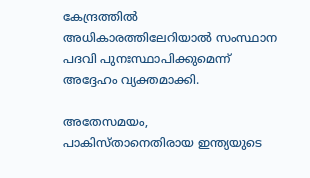കേന്ദ്രത്തിൽ അധികാരത്തിലേറിയാൽ സംസ്ഥാന പദവി പുനഃസ്ഥാപിക്കുമെന്ന് അദ്ദേഹം വ്യക്തമാക്കി.

അതേസമയം, പാകിസ്താനെതിരായ ഇന്ത്യയുടെ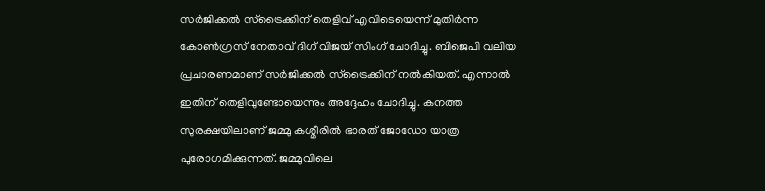സർജിക്കൽ സ്‌ട്രൈക്കിന് തെളിവ് എവിടെയെന്ന് മുതിർന്ന കോൺഗ്രസ് നേതാവ് ദിഗ് വിജയ് സിംഗ് ചോദിച്ചു. ബിജെപി വലിയ പ്രചാരണമാണ് സർജിക്കൽ സ്‌ട്രൈക്കിന് നൽകിയത്. എന്നാൽ ഇതിന് തെളിവുണ്ടോയെന്നും അദ്ദേഹം ചോദിച്ചു. കനത്ത സുരക്ഷയിലാണ് ജമ്മു കശ്മീരിൽ ഭാരത് ജോഡോ യാത്ര പുരോഗമിക്കുന്നത്. ജമ്മുവിലെ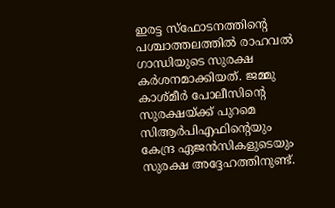ഇരട്ട സ്‌ഫോടനത്തിന്റെ പശ്ചാത്തലത്തിൽ രാഹവൽ ഗാന്ധിയുടെ സുരക്ഷ കർശനമാക്കിയത്. ജമ്മു കാശ്മീർ പോലീസിന്റെ സുരക്ഷയ്ക്ക് പുറമെ സിആർപിഎഫിന്റെയും കേന്ദ്ര ഏജൻസികളുടെയും സുരക്ഷ അദ്ദേഹത്തിനുണ്ട്.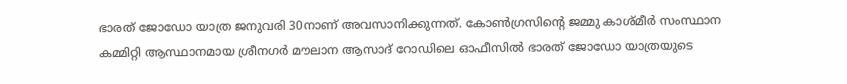ഭാരത് ജോഡോ യാത്ര ജനുവരി 30നാണ് അവസാനിക്കുന്നത്. കോൺഗ്രസിന്റെ ജമ്മു കാശ്മീർ സംസ്ഥാന കമ്മിറ്റി ആസ്ഥാനമായ ശ്രീനഗർ മൗലാന ആസാദ് റോഡിലെ ഓഫീസിൽ ഭാരത് ജോഡോ യാത്രയുടെ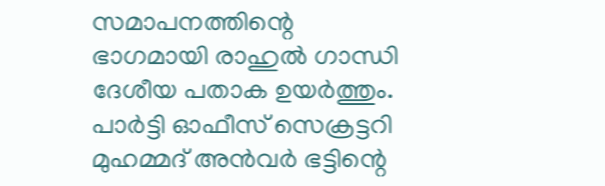സമാപനത്തിന്റെ ഭാഗമായി രാഹുൽ ഗാന്ധി ദേശീയ പതാക ഉയർത്തും. പാർട്ടി ഓഫീസ് സെക്രട്ടറി മുഹമ്മദ് അൻവർ ഭട്ടിന്റെ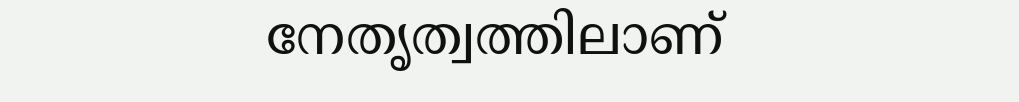നേതൃത്വത്തിലാണ്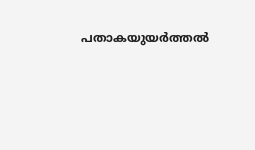പതാകയുയർത്തൽ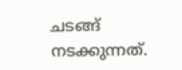ചടങ്ങ് നടക്കുന്നത്.